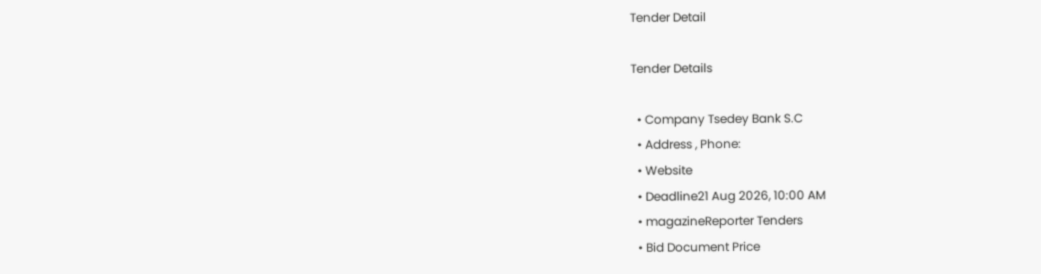Tender Detail

Tender Details

  • Company Tsedey Bank S.C
  • Address , Phone:
  • Website
  • Deadline21 Aug 2026, 10:00 AM
  • magazineReporter Tenders
  • Bid Document Price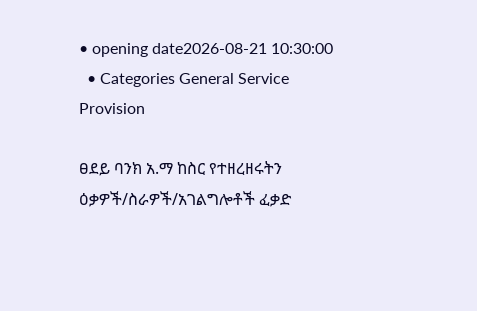• opening date2026-08-21 10:30:00
  • Categories General Service Provision

ፀደይ ባንክ አ.ማ ከስር የተዘረዘሩትን ዕቃዎች/ስራዎች/አገልግሎቶች ፈቃድ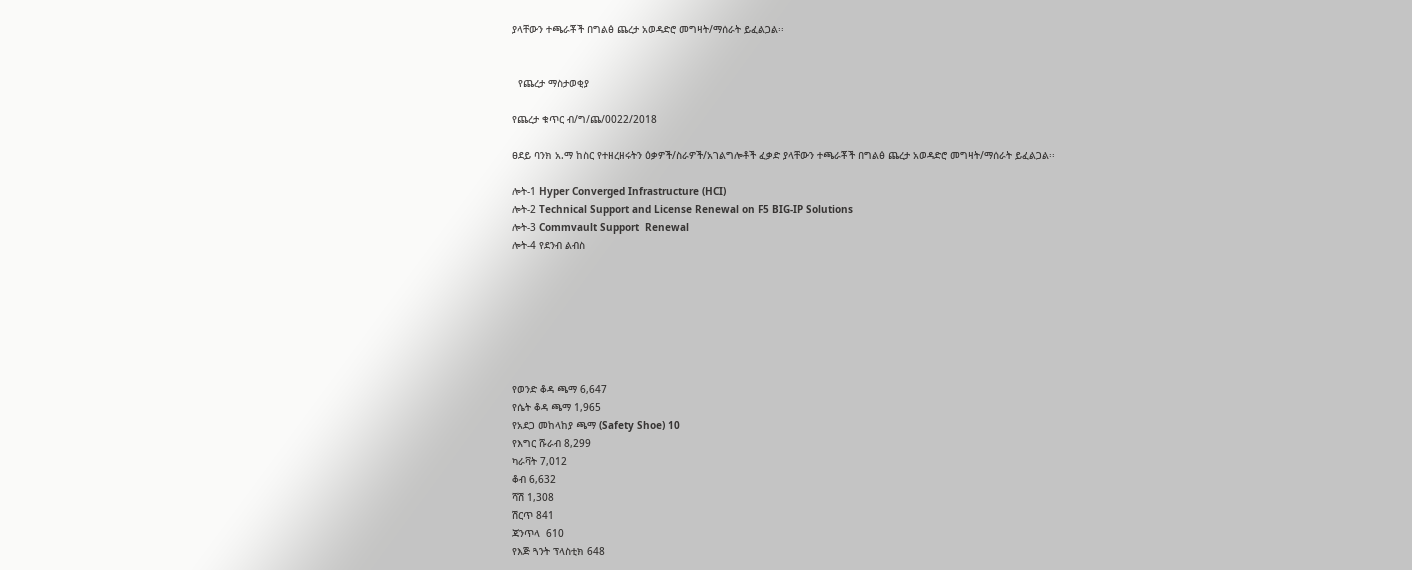ያላቸውን ተጫራቾች በግልፅ ጨረታ አወዳድሮ መግዛት/ማሰራት ይፈልጋል፡፡


  የጨረታ ማስታወቂያ

የጨረታ ቁጥር ብ/ግ/ጨ/0022/2018

ፀደይ ባንክ አ.ማ ከስር የተዘረዘሩትን ዕቃዎች/ስራዎች/አገልግሎቶች ፈቃድ ያላቸውን ተጫራቾች በግልፅ ጨረታ አወዳድሮ መግዛት/ማሰራት ይፈልጋል፡፡

ሎት-1 Hyper Converged Infrastructure (HCI)
ሎት-2 Technical Support and License Renewal on F5 BIG-IP Solutions
ሎት-3 Commvault Support  Renewal
ሎት-4 የደንብ ልብስ







የወንድ ቆዳ ጫማ 6,647
የሴት ቆዳ ጫማ 1,965
የአደጋ መከላከያ ጫማ (Safety Shoe) 10
የእግር ሹራብ 8,299
ካራቫት 7,012
ቆብ 6,632
ሻሽ 1,308
ሽርጥ 841
ጃንጥላ  610
የእጅ ጓንት ፕላስቲክ 648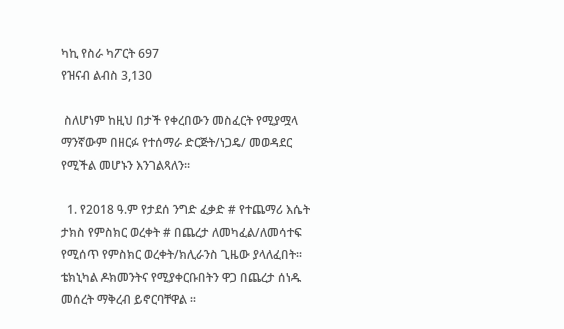ካኪ የስራ ካፖርት 697
የዝናብ ልብስ 3,130

 ስለሆነም ከዚህ በታች የቀረበውን መስፈርት የሚያሟላ ማንኛውም በዘርፉ የተሰማራ ድርጅት/ነጋዴ/ መወዳደር የሚችል መሆኑን እንገልጻለን፡፡

  1. የ2018 ዓ.ም የታደሰ ንግድ ፈቃድ # የተጨማሪ እሴት ታክስ የምስክር ወረቀት # በጨረታ ለመካፈል/ለመሳተፍ የሚሰጥ የምስክር ወረቀት/ክሊራንስ ጊዜው ያላለፈበት፡፡ ቴክኒካል ዶክመንትና የሚያቀርቡበትን ዋጋ በጨረታ ሰነዱ መሰረት ማቅረብ ይኖርባቸዋል ፡፡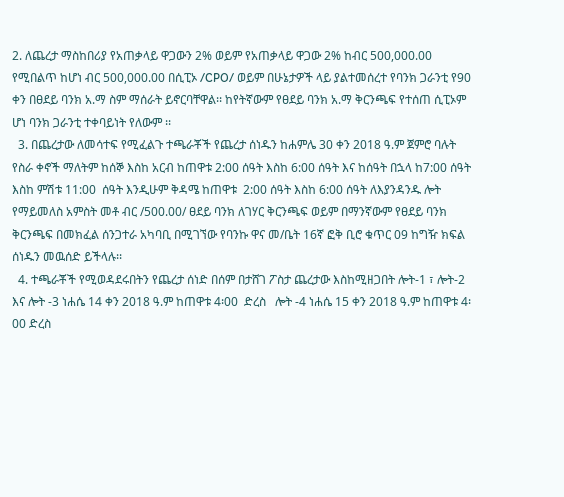2. ለጨረታ ማስከበሪያ የአጠቃላይ ዋጋውን 2% ወይም የአጠቃላይ ዋጋው 2% ከብር 500,000.00 የሚበልጥ ከሆነ ብር 500,000.00 በሲፒኦ /CPO/ ወይም በሁኔታዎች ላይ ያልተመሰረተ የባንክ ጋራንቲ የ90 ቀን በፀደይ ባንክ አ.ማ ስም ማሰራት ይኖርባቸዋል፡፡ ከየትኛውም የፀደይ ባንክ አ.ማ ቅርንጫፍ የተሰጠ ሲፒኦም ሆነ ባንክ ጋራንቲ ተቀባይነት የለውም ፡፡
  3. በጨረታው ለመሳተፍ የሚፈልጉ ተጫራቾች የጨረታ ሰነዱን ከሐምሌ 30 ቀን 2018 ዓ.ም ጀምሮ ባሉት የስራ ቀኖች ማለትም ከሰኞ እስከ አርብ ከጠዋቱ 2:00 ሰዓት እስከ 6:00 ሰዓት እና ከሰዓት በኋላ ከ7:00 ሰዓት እስከ ምሽቱ 11:00  ሰዓት እንዲሁም ቅዳሜ ከጠዋቱ  2:00 ሰዓት እስከ 6:00 ሰዓት ለእያንዳንዱ ሎት  የማይመለስ አምስት መቶ ብር /500.00/ ፀደይ ባንክ ለገሃር ቅርንጫፍ ወይም በማንኛውም የፀደይ ባንክ ቅርንጫፍ በመክፈል ሰንጋተራ አካባቢ በሚገኘው የባንኩ ዋና መ/ቤት 16ኛ ፎቅ ቢሮ ቁጥር 09 ከግዥ ክፍል ሰነዱን መዉሰድ ይችላሉ፡፡
  4. ተጫራቾች የሚወዳደሩበትን የጨረታ ሰነድ በሰም በታሸገ ፖስታ ጨረታው እስከሚዘጋበት ሎት-1 ፣ ሎት-2 እና ሎት -3 ነሐሴ 14 ቀን 2018 ዓ.ም ከጠዋቱ 4፡00  ድረስ   ሎት -4 ነሐሴ 15 ቀን 2018 ዓ.ም ከጠዋቱ 4፡00 ድረስ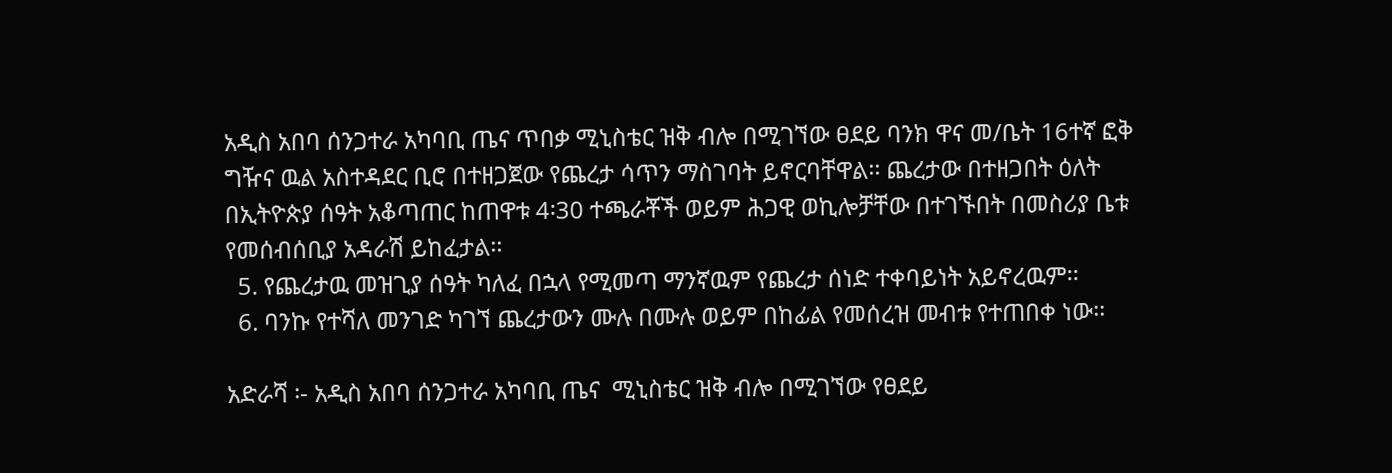አዲስ አበባ ሰንጋተራ አካባቢ ጤና ጥበቃ ሚኒስቴር ዝቅ ብሎ በሚገኘው ፀደይ ባንክ ዋና መ/ቤት 16ተኛ ፎቅ ግዥና ዉል አስተዳደር ቢሮ በተዘጋጀው የጨረታ ሳጥን ማስገባት ይኖርባቸዋል፡፡ ጨረታው በተዘጋበት ዕለት በኢትዮጵያ ሰዓት አቆጣጠር ከጠዋቱ 4፡30 ተጫራቾች ወይም ሕጋዊ ወኪሎቻቸው በተገኙበት በመስሪያ ቤቱ የመሰብሰቢያ አዳራሽ ይከፈታል፡፡
  5. የጨረታዉ መዝጊያ ሰዓት ካለፈ በኋላ የሚመጣ ማንኛዉም የጨረታ ሰነድ ተቀባይነት አይኖረዉም፡፡
  6. ባንኩ የተሻለ መንገድ ካገኘ ጨረታውን ሙሉ በሙሉ ወይም በከፊል የመሰረዝ መብቱ የተጠበቀ ነው፡፡

አድራሻ ፡- አዲስ አበባ ሰንጋተራ አካባቢ ጤና  ሚኒስቴር ዝቅ ብሎ በሚገኘው የፀደይ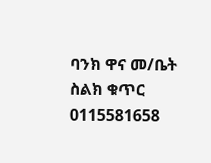ባንክ ዋና መ/ቤት ስልክ ቁጥር  0115581658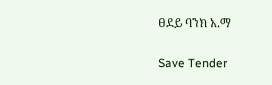ፀደይ ባንክ አ.ማ

Save Tender